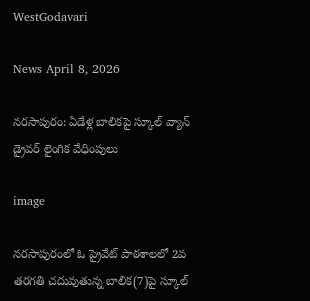WestGodavari

News April 8, 2026

నరసాపురం: ఏడేళ్ల బాలికపై స్కూల్ వ్యాన్ డ్రైవర్ లైంగిక వేధింపులు

image

నరసాపురంలో ఓ ప్రైవేట్ పాఠశాలలో 2వ తరగతి చదువుతున్న బాలిక(7)పై స్కూల్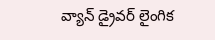వ్యాన్ డ్రైవర్ లైంగిక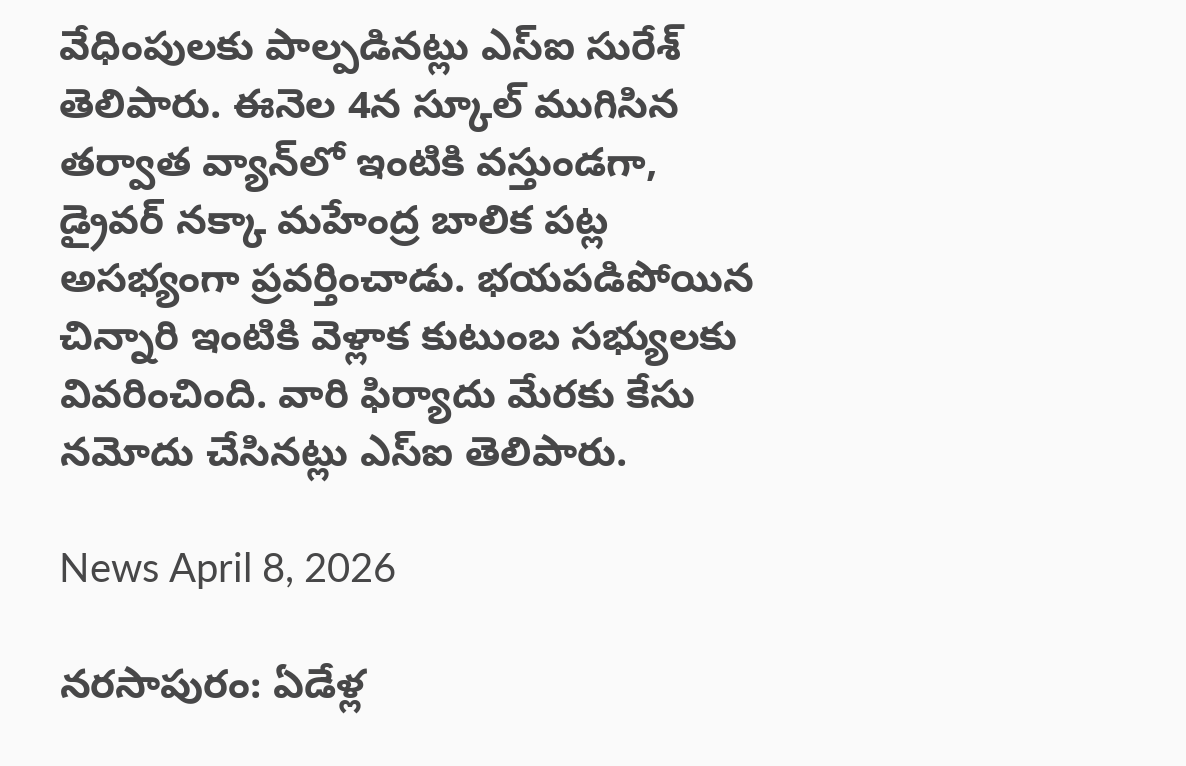వేధింపులకు పాల్పడినట్లు ఎస్ఐ సురేశ్ తెలిపారు. ఈనెల 4న స్కూల్ ముగిసిన తర్వాత వ్యాన్‌లో ఇంటికి వస్తుండగా, డ్రైవర్ నక్కా మహేంద్ర బాలిక పట్ల అసభ్యంగా ప్రవర్తించాడు. భయపడిపోయిన చిన్నారి ఇంటికి వెళ్లాక కుటుంబ సభ్యులకు వివరించింది. వారి ఫిర్యాదు మేరకు కేసు నమోదు చేసినట్లు ఎస్ఐ తెలిపారు.

News April 8, 2026

నరసాపురం: ఏడేళ్ల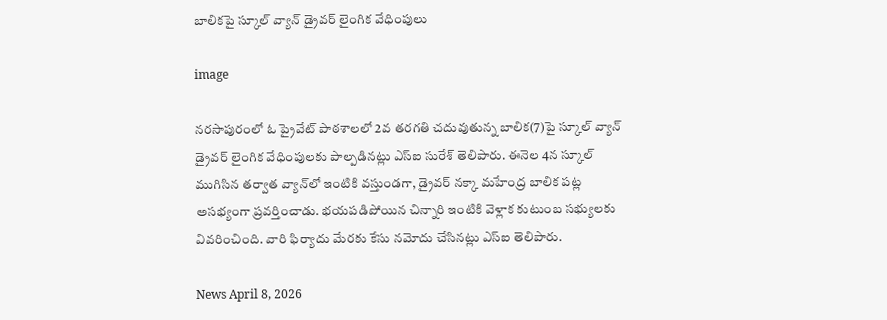బాలికపై స్కూల్ వ్యాన్ డ్రైవర్ లైంగిక వేధింపులు

image

నరసాపురంలో ఓ ప్రైవేట్ పాఠశాలలో 2వ తరగతి చదువుతున్న బాలిక(7)పై స్కూల్ వ్యాన్ డ్రైవర్ లైంగిక వేధింపులకు పాల్పడినట్లు ఎస్ఐ సురేశ్ తెలిపారు. ఈనెల 4న స్కూల్ ముగిసిన తర్వాత వ్యాన్‌లో ఇంటికి వస్తుండగా, డ్రైవర్ నక్కా మహేంద్ర బాలిక పట్ల అసభ్యంగా ప్రవర్తించాడు. భయపడిపోయిన చిన్నారి ఇంటికి వెళ్లాక కుటుంబ సభ్యులకు వివరించింది. వారి ఫిర్యాదు మేరకు కేసు నమోదు చేసినట్లు ఎస్ఐ తెలిపారు.

News April 8, 2026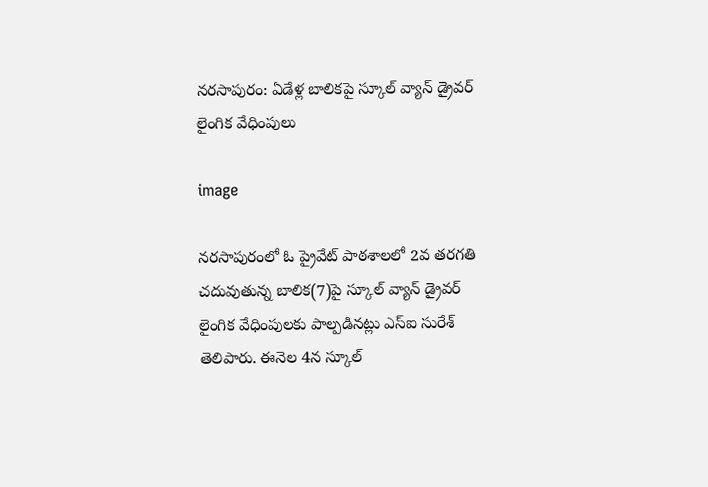నరసాపురం: ఏడేళ్ల బాలికపై స్కూల్ వ్యాన్ డ్రైవర్ లైంగిక వేధింపులు

image

నరసాపురంలో ఓ ప్రైవేట్ పాఠశాలలో 2వ తరగతి చదువుతున్న బాలిక(7)పై స్కూల్ వ్యాన్ డ్రైవర్ లైంగిక వేధింపులకు పాల్పడినట్లు ఎస్ఐ సురేశ్ తెలిపారు. ఈనెల 4న స్కూల్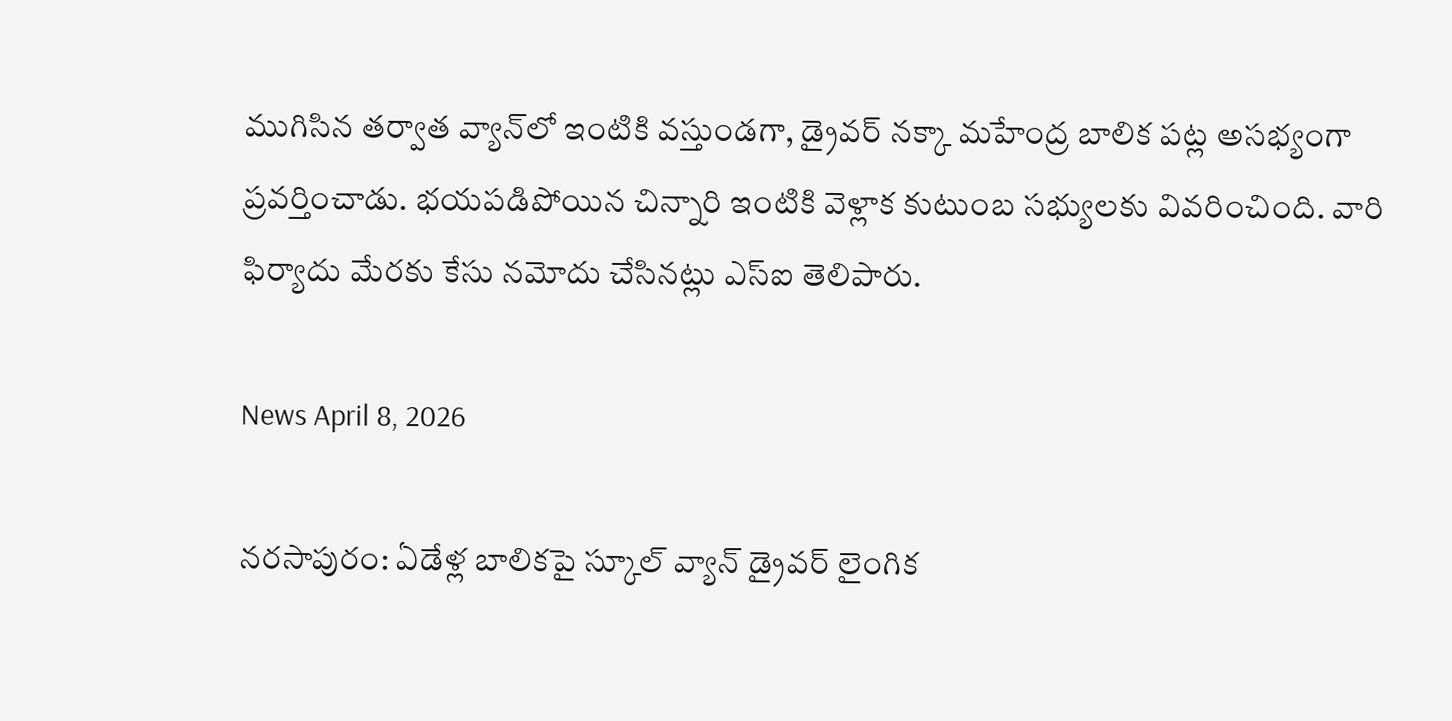ముగిసిన తర్వాత వ్యాన్‌లో ఇంటికి వస్తుండగా, డ్రైవర్ నక్కా మహేంద్ర బాలిక పట్ల అసభ్యంగా ప్రవర్తించాడు. భయపడిపోయిన చిన్నారి ఇంటికి వెళ్లాక కుటుంబ సభ్యులకు వివరించింది. వారి ఫిర్యాదు మేరకు కేసు నమోదు చేసినట్లు ఎస్ఐ తెలిపారు.

News April 8, 2026

నరసాపురం: ఏడేళ్ల బాలికపై స్కూల్ వ్యాన్ డ్రైవర్ లైంగిక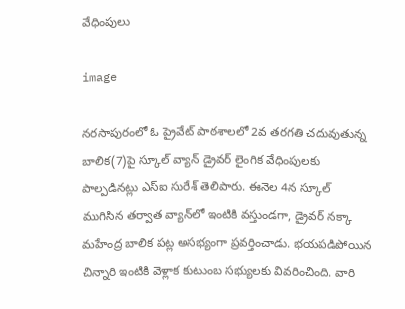వేధింపులు

image

నరసాపురంలో ఓ ప్రైవేట్ పాఠశాలలో 2వ తరగతి చదువుతున్న బాలిక(7)పై స్కూల్ వ్యాన్ డ్రైవర్ లైంగిక వేధింపులకు పాల్పడినట్లు ఎస్ఐ సురేశ్ తెలిపారు. ఈనెల 4న స్కూల్ ముగిసిన తర్వాత వ్యాన్‌లో ఇంటికి వస్తుండగా, డ్రైవర్ నక్కా మహేంద్ర బాలిక పట్ల అసభ్యంగా ప్రవర్తించాడు. భయపడిపోయిన చిన్నారి ఇంటికి వెళ్లాక కుటుంబ సభ్యులకు వివరించింది. వారి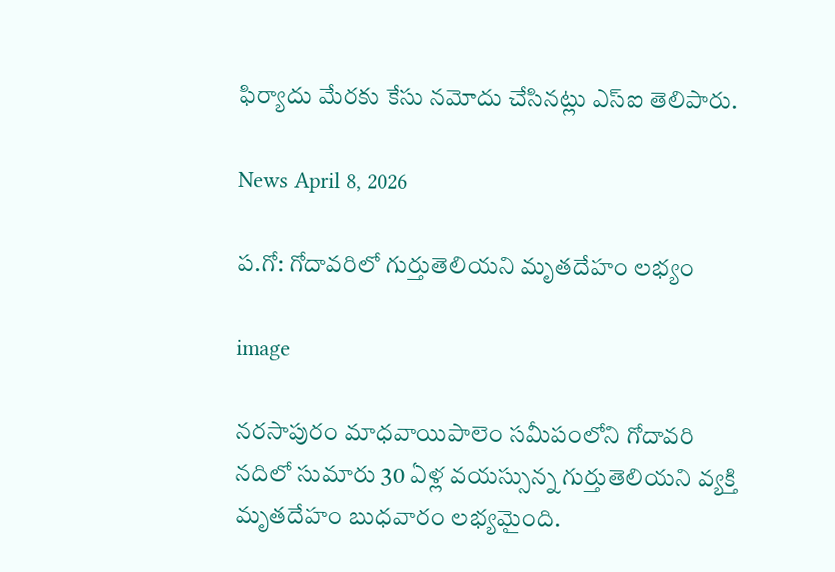ఫిర్యాదు మేరకు కేసు నమోదు చేసినట్లు ఎస్ఐ తెలిపారు.

News April 8, 2026

ప.గో: గోదావరిలో గుర్తుతెలియని మృతదేహం లభ్యం

image

నరసాపురం మాధవాయిపాలెం సమీపంలోని గోదావరి నదిలో సుమారు 30 ఏళ్ల వయస్సున్న గుర్తుతెలియని వ్యక్తి మృతదేహం బుధవారం లభ్యమైంది.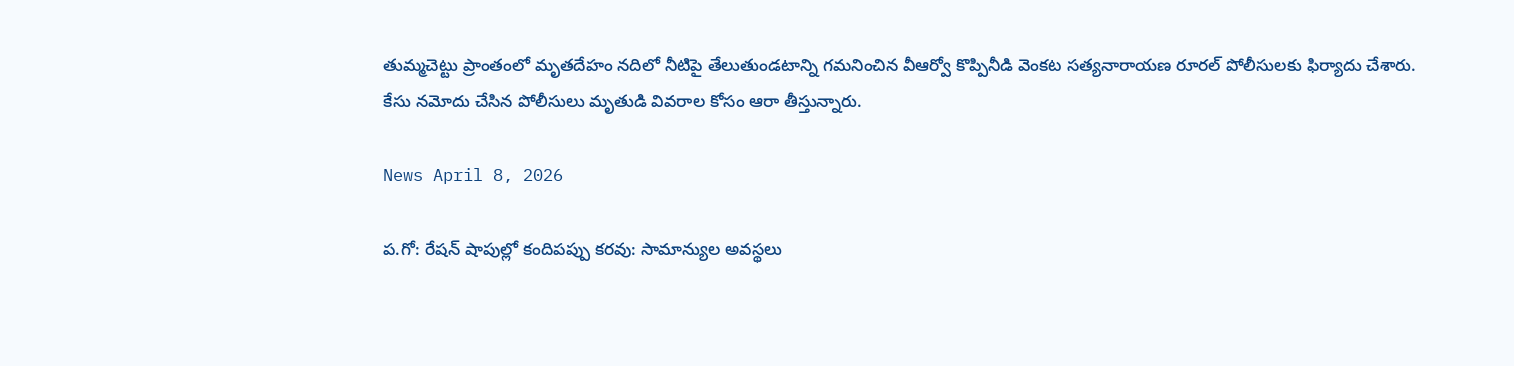తుమ్మచెట్టు ప్రాంతంలో మృతదేహం నదిలో నీటిపై తేలుతుండటాన్ని గమనించిన వీఆర్వో కొప్పినీడి వెంకట సత్యనారాయణ రూరల్ పోలీసులకు ఫిర్యాదు చేశారు. కేసు నమోదు చేసిన పోలీసులు మృతుడి వివరాల కోసం ఆరా తీస్తున్నారు.

News April 8, 2026

ప.గో: రేషన్ షాపుల్లో కందిపప్పు కరవు: సామాన్యుల అవస్థలు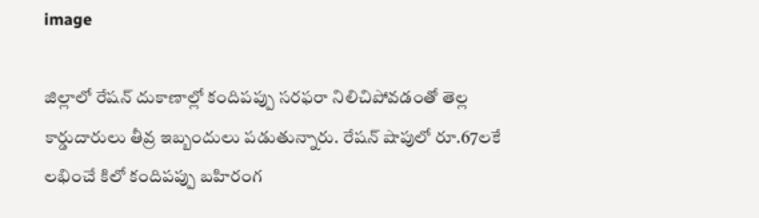image

జిల్లాలో రేషన్ దుకాణాల్లో కందిపప్పు సరఫరా నిలిచిపోవడంతో తెల్ల కార్డుదారులు తీవ్ర ఇబ్బందులు పడుతున్నారు. రేషన్ షాపులో రూ.67లకే లభించే కిలో కందిపప్పు బహిరంగ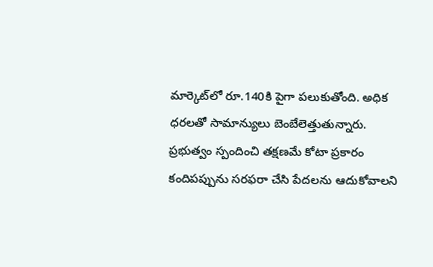మార్కెట్‌లో రూ.140కి పైగా పలుకుతోంది. అధిక ధరలతో సామాన్యులు బెంబేలెత్తుతున్నారు. ప్రభుత్వం స్పందించి తక్షణమే కోటా ప్రకారం కందిపప్పును సరఫరా చేసి పేదలను ఆదుకోవాలని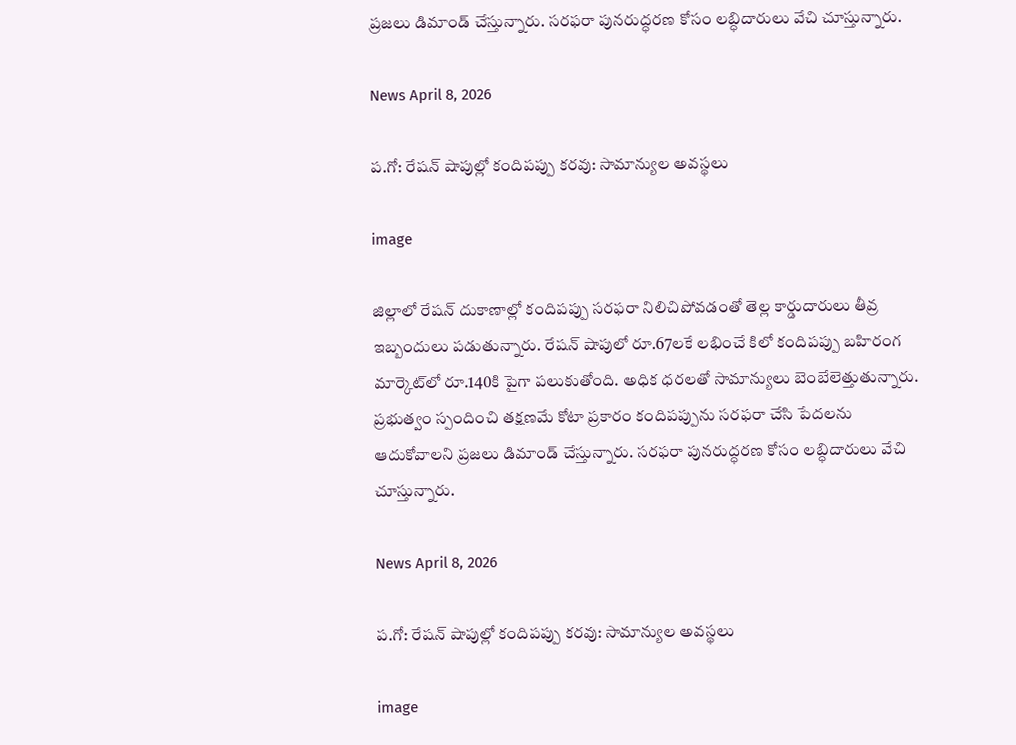ప్రజలు డిమాండ్ చేస్తున్నారు. సరఫరా పునరుద్ధరణ కోసం లబ్ధిదారులు వేచి చూస్తున్నారు.

News April 8, 2026

ప.గో: రేషన్ షాపుల్లో కందిపప్పు కరవు: సామాన్యుల అవస్థలు

image

జిల్లాలో రేషన్ దుకాణాల్లో కందిపప్పు సరఫరా నిలిచిపోవడంతో తెల్ల కార్డుదారులు తీవ్ర ఇబ్బందులు పడుతున్నారు. రేషన్ షాపులో రూ.67లకే లభించే కిలో కందిపప్పు బహిరంగ మార్కెట్‌లో రూ.140కి పైగా పలుకుతోంది. అధిక ధరలతో సామాన్యులు బెంబేలెత్తుతున్నారు. ప్రభుత్వం స్పందించి తక్షణమే కోటా ప్రకారం కందిపప్పును సరఫరా చేసి పేదలను ఆదుకోవాలని ప్రజలు డిమాండ్ చేస్తున్నారు. సరఫరా పునరుద్ధరణ కోసం లబ్ధిదారులు వేచి చూస్తున్నారు.

News April 8, 2026

ప.గో: రేషన్ షాపుల్లో కందిపప్పు కరవు: సామాన్యుల అవస్థలు

image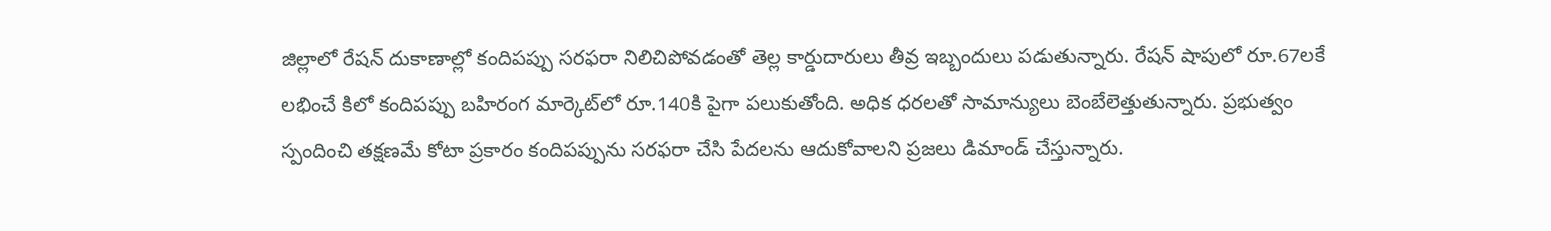జిల్లాలో రేషన్ దుకాణాల్లో కందిపప్పు సరఫరా నిలిచిపోవడంతో తెల్ల కార్డుదారులు తీవ్ర ఇబ్బందులు పడుతున్నారు. రేషన్ షాపులో రూ.67లకే లభించే కిలో కందిపప్పు బహిరంగ మార్కెట్‌లో రూ.140కి పైగా పలుకుతోంది. అధిక ధరలతో సామాన్యులు బెంబేలెత్తుతున్నారు. ప్రభుత్వం స్పందించి తక్షణమే కోటా ప్రకారం కందిపప్పును సరఫరా చేసి పేదలను ఆదుకోవాలని ప్రజలు డిమాండ్ చేస్తున్నారు.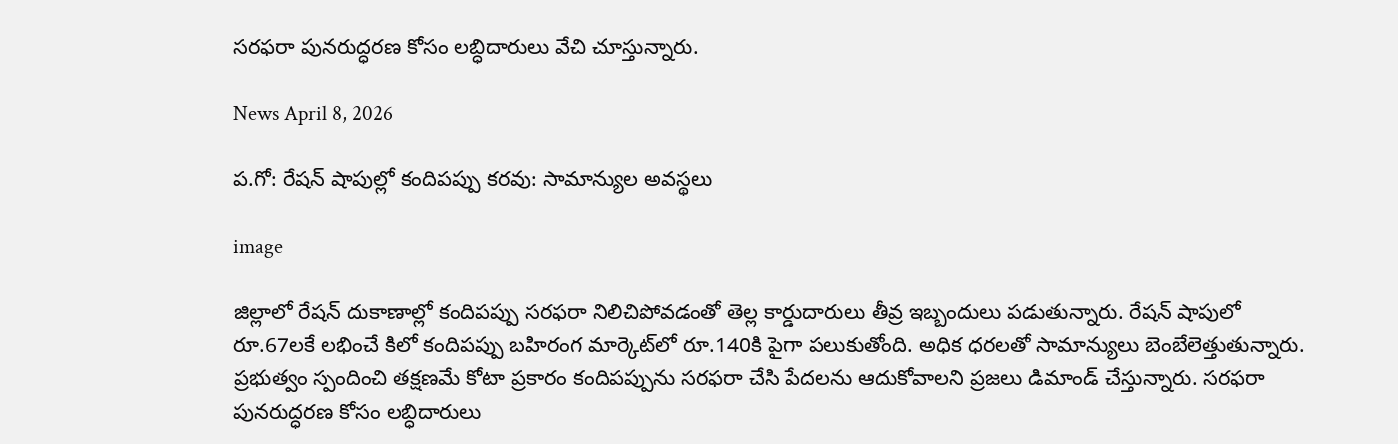సరఫరా పునరుద్ధరణ కోసం లబ్ధిదారులు వేచి చూస్తున్నారు.

News April 8, 2026

ప.గో: రేషన్ షాపుల్లో కందిపప్పు కరవు: సామాన్యుల అవస్థలు

image

జిల్లాలో రేషన్ దుకాణాల్లో కందిపప్పు సరఫరా నిలిచిపోవడంతో తెల్ల కార్డుదారులు తీవ్ర ఇబ్బందులు పడుతున్నారు. రేషన్ షాపులో రూ.67లకే లభించే కిలో కందిపప్పు బహిరంగ మార్కెట్‌లో రూ.140కి పైగా పలుకుతోంది. అధిక ధరలతో సామాన్యులు బెంబేలెత్తుతున్నారు. ప్రభుత్వం స్పందించి తక్షణమే కోటా ప్రకారం కందిపప్పును సరఫరా చేసి పేదలను ఆదుకోవాలని ప్రజలు డిమాండ్ చేస్తున్నారు. సరఫరా పునరుద్ధరణ కోసం లబ్ధిదారులు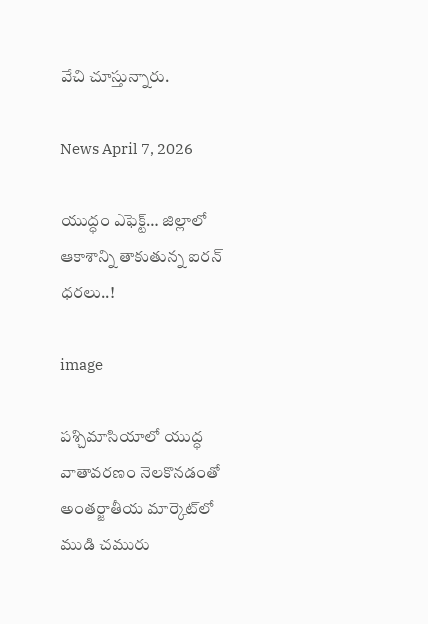వేచి చూస్తున్నారు.

News April 7, 2026

యుద్ధం ఎఫెక్ట్… జిల్లాలో ఆకాశాన్ని తాకుతున్న ఐరన్ ధరలు..!

image

పశ్చిమాసియాలో యుద్ధ వాతావరణం నెలకొనడంతో అంతర్జాతీయ మార్కెట్‌లో ముడి చమురు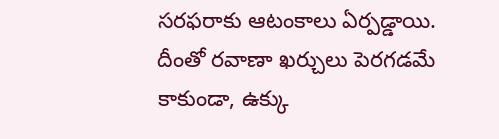సరఫరాకు ఆటంకాలు ఏర్పడ్డాయి. దీంతో రవాణా ఖర్చులు పెరగడమే కాకుండా, ఉక్కు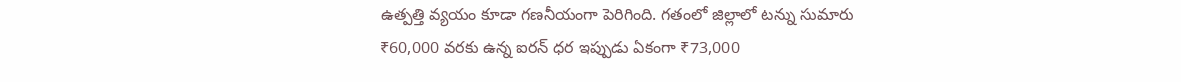ఉత్పత్తి వ్యయం కూడా గణనీయంగా పెరిగింది. గతంలో జిల్లాలో టన్ను సుమారు ₹60,000 వరకు ఉన్న ఐరన్ ధర ఇప్పుడు ఏకంగా ₹73,000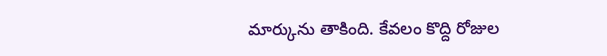మార్కును తాకింది. కేవలం కొద్ది రోజుల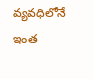వ్యవధిలోనే ఇంత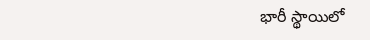భారీ స్థాయిలో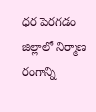ధర పెరగడం జిల్లాలో నిర్మాణ రంగాన్ని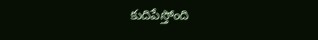కుదిపేస్తోంది